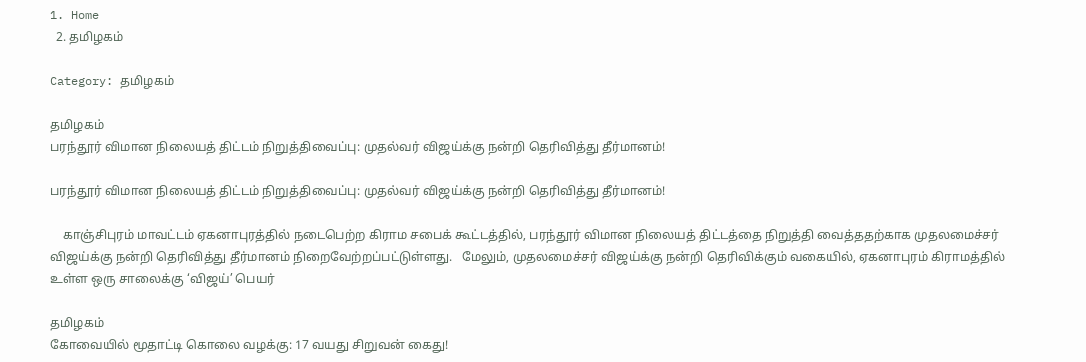1. Home
  2. தமிழகம்

Category: தமிழகம்

தமிழகம்
பரந்தூர் விமான நிலையத் திட்டம் நிறுத்திவைப்பு: முதல்வர் விஜய்க்கு நன்றி தெரிவித்து தீர்மானம்!

பரந்தூர் விமான நிலையத் திட்டம் நிறுத்திவைப்பு: முதல்வர் விஜய்க்கு நன்றி தெரிவித்து தீர்மானம்!

    காஞ்சிபுரம் மாவட்டம் ஏகனாபுரத்தில் நடைபெற்ற கிராம சபைக் கூட்டத்தில், பரந்தூர் விமான நிலையத் திட்டத்தை நிறுத்தி வைத்ததற்காக முதலமைச்சர் விஜய்க்கு நன்றி தெரிவித்து தீர்மானம் நிறைவேற்றப்பட்டுள்ளது.   மேலும், முதலமைச்சர் விஜய்க்கு நன்றி தெரிவிக்கும் வகையில், ஏகனாபுரம் கிராமத்தில் உள்ள ஒரு சாலைக்கு ‘விஜய்’ பெயர்

தமிழகம்
கோவையில் மூதாட்டி கொலை வழக்கு: 17 வயது சிறுவன் கைது!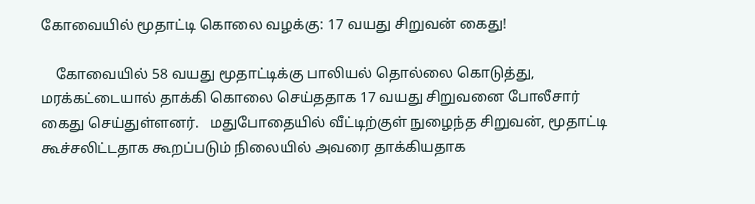கோவையில் மூதாட்டி கொலை வழக்கு: 17 வயது சிறுவன் கைது!

    கோவையில் 58 வயது மூதாட்டிக்கு பாலியல் தொல்லை கொடுத்து, மரக்கட்டையால் தாக்கி கொலை செய்ததாக 17 வயது சிறுவனை போலீசார் கைது செய்துள்ளனர்.   மதுபோதையில் வீட்டிற்குள் நுழைந்த சிறுவன், மூதாட்டி கூச்சலிட்டதாக கூறப்படும் நிலையில் அவரை தாக்கியதாக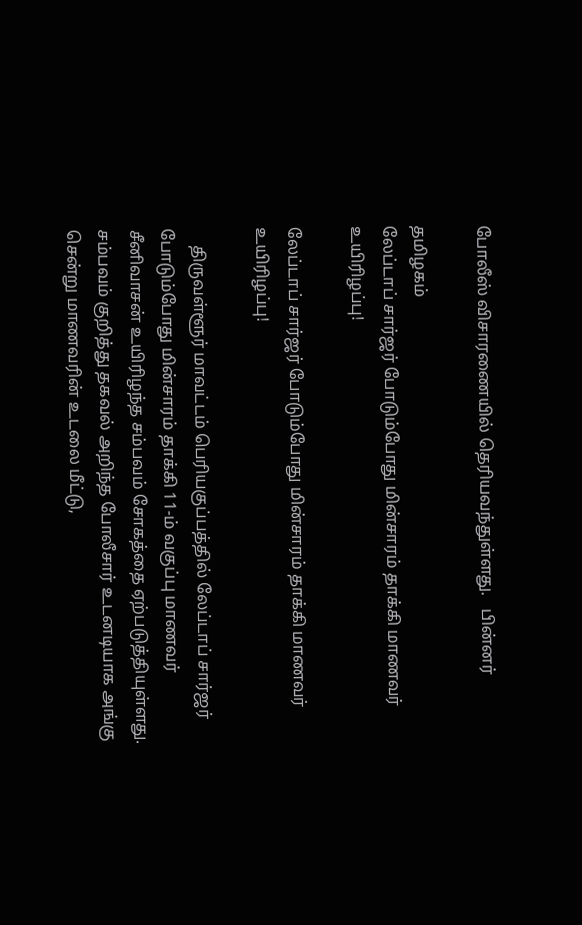போலீஸ் விசாரணையில் தெரியவந்துள்ளது.   பின்னர்

தமிழகம்
லேப்டாப் சார்ஜர் போடும்போது மின்சாரம் தாக்கி மாணவர் உயிரிழப்பு!

லேப்டாப் சார்ஜர் போடும்போது மின்சாரம் தாக்கி மாணவர் உயிரிழப்பு!

    திருவள்ளூர் மாவட்டம் பெரியகுப்பத்தில் லேப்டாப் சார்ஜர் போடும்போது மின்சாரம் தாக்கி 11-ம் வகுப்பு மாணவர் சீனிவாசன் உயிரிழந்த சம்பவம் சோகத்தை ஏற்படுத்தியுள்ளது.   சம்பவம் குறித்து தகவல் அறிந்த போலீசார் உடனடியாக அங்கு சென்று மாணவரின் உடலை மீட்டு,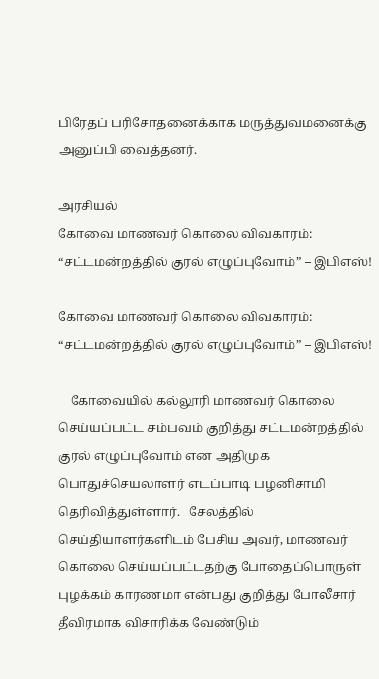பிரேதப் பரிசோதனைக்காக மருத்துவமனைக்கு அனுப்பி வைத்தனர்.

அரசியல்
கோவை மாணவர் கொலை விவகாரம்: “சட்டமன்றத்தில் குரல் எழுப்புவோம்” – இபிஎஸ்!

கோவை மாணவர் கொலை விவகாரம்: “சட்டமன்றத்தில் குரல் எழுப்புவோம்” – இபிஎஸ்!

    கோவையில் கல்லூரி மாணவர் கொலை செய்யப்பட்ட சம்பவம் குறித்து சட்டமன்றத்தில் குரல் எழுப்புவோம் என அதிமுக பொதுச்செயலாளர் எடப்பாடி பழனிசாமி தெரிவித்துள்ளார்.   சேலத்தில் செய்தியாளர்களிடம் பேசிய அவர், மாணவர் கொலை செய்யப்பட்டதற்கு போதைப்பொருள் புழக்கம் காரணமா என்பது குறித்து போலீசார் தீவிரமாக விசாரிக்க வேண்டும்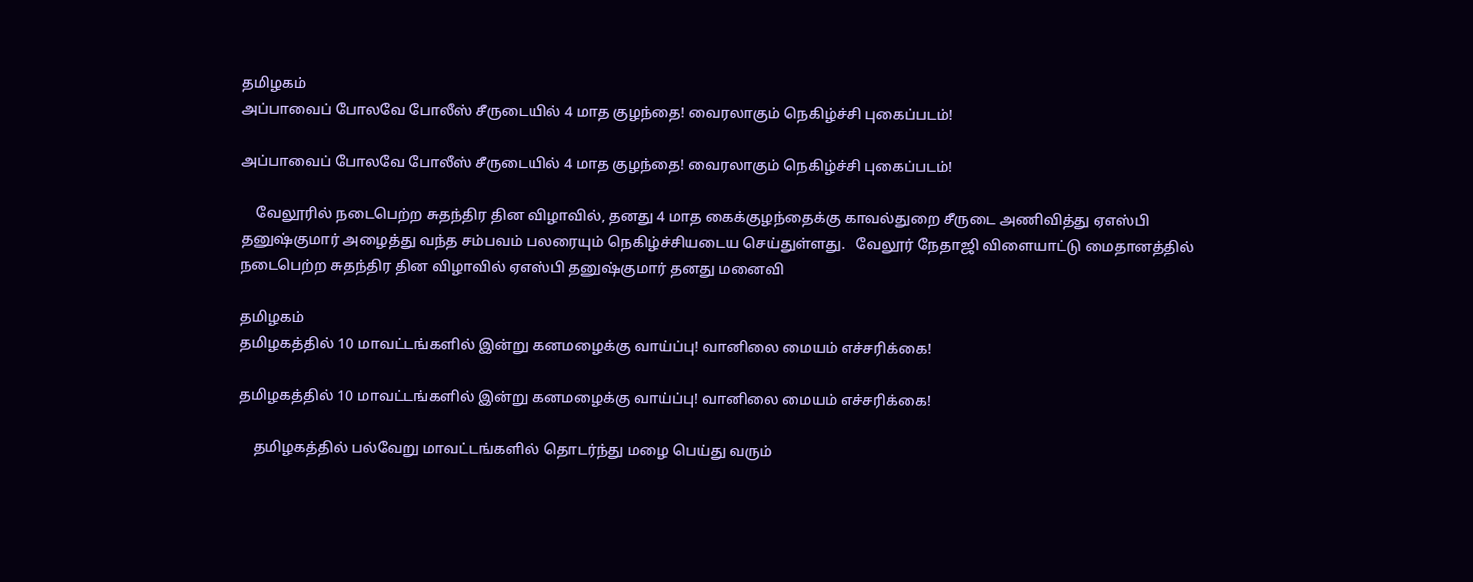தமிழகம்
அப்பாவைப் போலவே போலீஸ் சீருடையில் 4 மாத குழந்தை! வைரலாகும் நெகிழ்ச்சி புகைப்படம்!

அப்பாவைப் போலவே போலீஸ் சீருடையில் 4 மாத குழந்தை! வைரலாகும் நெகிழ்ச்சி புகைப்படம்!

    வேலூரில் நடைபெற்ற சுதந்திர தின விழாவில், தனது 4 மாத கைக்குழந்தைக்கு காவல்துறை சீருடை அணிவித்து ஏஎஸ்பி தனுஷ்குமார் அழைத்து வந்த சம்பவம் பலரையும் நெகிழ்ச்சியடைய செய்துள்ளது.   வேலூர் நேதாஜி விளையாட்டு மைதானத்தில் நடைபெற்ற சுதந்திர தின விழாவில் ஏஎஸ்பி தனுஷ்குமார் தனது மனைவி

தமிழகம்
தமிழகத்தில் 10 மாவட்டங்களில் இன்று கனமழைக்கு வாய்ப்பு! வானிலை மையம் எச்சரிக்கை!

தமிழகத்தில் 10 மாவட்டங்களில் இன்று கனமழைக்கு வாய்ப்பு! வானிலை மையம் எச்சரிக்கை!

    தமிழகத்தில் பல்வேறு மாவட்டங்களில் தொடர்ந்து மழை பெய்து வரும்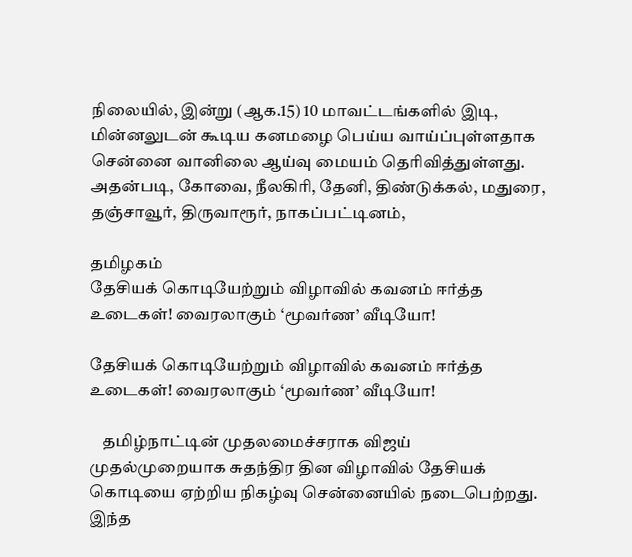நிலையில், இன்று (ஆக.15) 10 மாவட்டங்களில் இடி, மின்னலுடன் கூடிய கனமழை பெய்ய வாய்ப்புள்ளதாக சென்னை வானிலை ஆய்வு மையம் தெரிவித்துள்ளது.   அதன்படி, கோவை, நீலகிரி, தேனி, திண்டுக்கல், மதுரை, தஞ்சாவூர், திருவாரூர், நாகப்பட்டினம்,

தமிழகம்
தேசியக் கொடியேற்றும் விழாவில் கவனம் ஈர்த்த உடைகள்! வைரலாகும் ‘மூவர்ண’ வீடியோ!

தேசியக் கொடியேற்றும் விழாவில் கவனம் ஈர்த்த உடைகள்! வைரலாகும் ‘மூவர்ண’ வீடியோ!

    தமிழ்நாட்டின் முதலமைச்சராக விஜய் முதல்முறையாக சுதந்திர தின விழாவில் தேசியக் கொடியை ஏற்றிய நிகழ்வு சென்னையில் நடைபெற்றது.   இந்த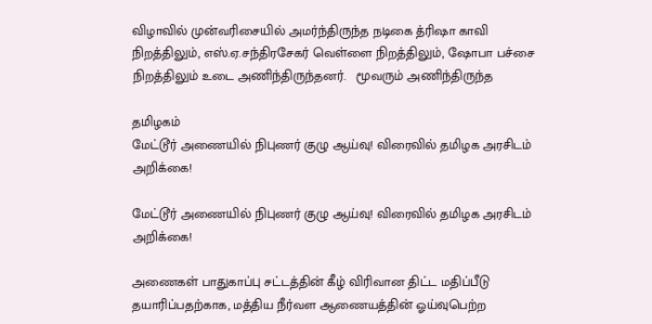விழாவில் முன்வரிசையில் அமர்ந்திருந்த நடிகை த்ரிஷா காவி நிறத்திலும், எஸ்.ஏ.சந்திரசேகர் வெள்ளை நிறத்திலும், ஷோபா பச்சை நிறத்திலும் உடை அணிந்திருந்தனர்.   மூவரும் அணிந்திருந்த

தமிழகம்
மேட்டூர் அணையில் நிபுணர் குழு ஆய்வு! விரைவில் தமிழக அரசிடம் அறிக்கை!

மேட்டூர் அணையில் நிபுணர் குழு ஆய்வு! விரைவில் தமிழக அரசிடம் அறிக்கை!

அணைகள் பாதுகாப்பு சட்டத்தின் கீழ் விரிவான திட்ட மதிப்பீடு தயாரிப்பதற்காக, மத்திய நீர்வள ஆணையத்தின் ஓய்வுபெற்ற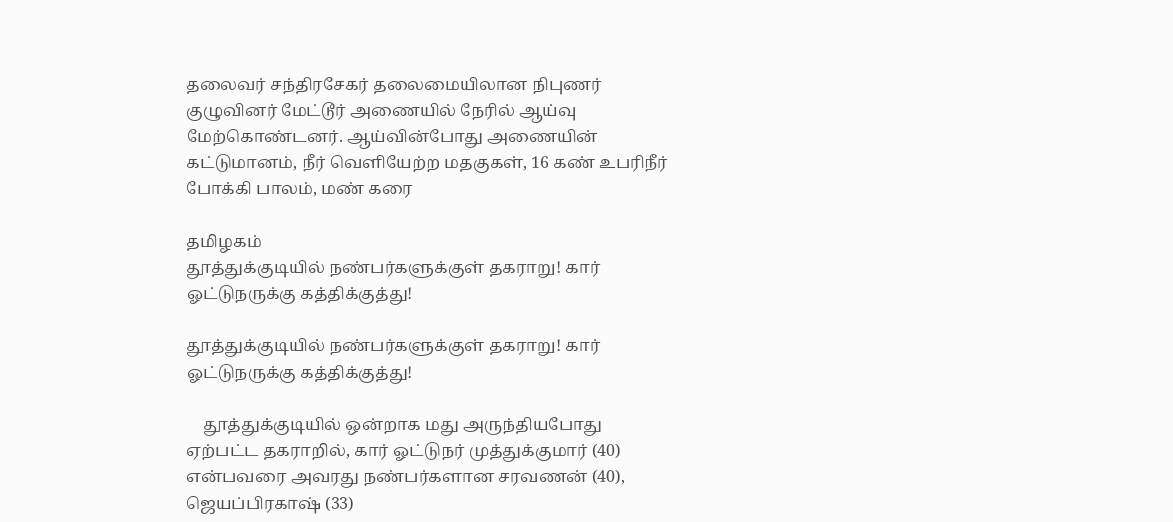தலைவர் சந்திரசேகர் தலைமையிலான நிபுணர் குழுவினர் மேட்டூர் அணையில் நேரில் ஆய்வு மேற்கொண்டனர். ஆய்வின்போது அணையின் கட்டுமானம், நீர் வெளியேற்ற மதகுகள், 16 கண் உபரிநீர் போக்கி பாலம், மண் கரை

தமிழகம்
தூத்துக்குடியில் நண்பர்களுக்குள் தகராறு! கார் ஓட்டுநருக்கு கத்திக்குத்து!

தூத்துக்குடியில் நண்பர்களுக்குள் தகராறு! கார் ஓட்டுநருக்கு கத்திக்குத்து!

    தூத்துக்குடியில் ஒன்றாக மது அருந்தியபோது ஏற்பட்ட தகராறில், கார் ஓட்டுநர் முத்துக்குமார் (40) என்பவரை அவரது நண்பர்களான சரவணன் (40), ஜெயப்பிரகாஷ் (33)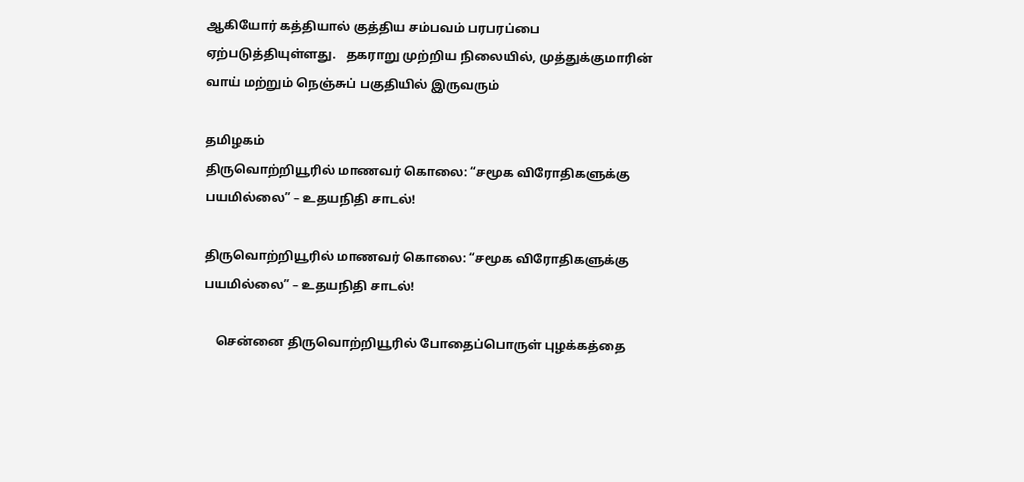ஆகியோர் கத்தியால் குத்திய சம்பவம் பரபரப்பை ஏற்படுத்தியுள்ளது.   தகராறு முற்றிய நிலையில், முத்துக்குமாரின் வாய் மற்றும் நெஞ்சுப் பகுதியில் இருவரும்

தமிழகம்
திருவொற்றியூரில் மாணவர் கொலை: “சமூக விரோதிகளுக்கு பயமில்லை” – உதயநிதி சாடல்!

திருவொற்றியூரில் மாணவர் கொலை: “சமூக விரோதிகளுக்கு பயமில்லை” – உதயநிதி சாடல்!

    சென்னை திருவொற்றியூரில் போதைப்பொருள் புழக்கத்தை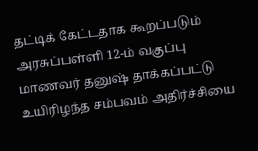தட்டிக் கேட்டதாக கூறப்படும் அரசுப்பள்ளி 12-ம் வகுப்பு மாணவர் தனுஷ் தாக்கப்பட்டு உயிரிழந்த சம்பவம் அதிர்ச்சியை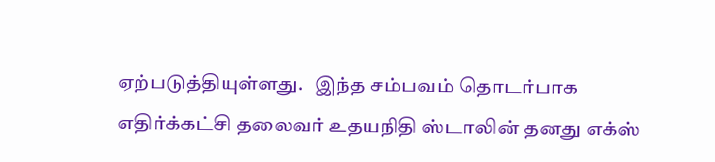ஏற்படுத்தியுள்ளது.   இந்த சம்பவம் தொடர்பாக எதிர்க்கட்சி தலைவர் உதயநிதி ஸ்டாலின் தனது எக்ஸ்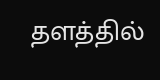தளத்தில்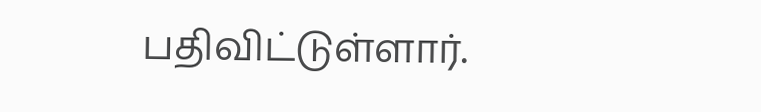பதிவிட்டுள்ளார்.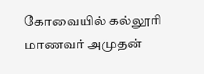கோவையில் கல்லூரி மாணவர் அமுதன்